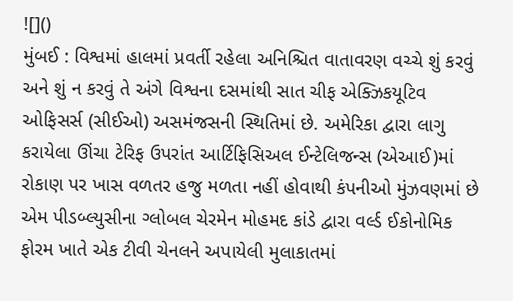![]()
મુંબઈ : વિશ્વમાં હાલમાં પ્રવર્તી રહેલા અનિશ્ચિત વાતાવરણ વચ્ચે શું કરવું અને શું ન કરવું તે અંગે વિશ્વના દસમાંથી સાત ચીફ એક્ઝિકયૂટિવ ઓફિસર્સ (સીઈઓ) અસમંજસની સ્થિતિમાં છે. અમેરિકા દ્વારા લાગુ કરાયેલા ઊંચા ટેરિફ ઉપરાંત આર્ટિફિસિઅલ ઈન્ટેલિજન્સ (એઆઈ)માં રોકાણ પર ખાસ વળતર હજુ મળતા નહીં હોવાથી કંપનીઓ મુંઝવણમાં છે એમ પીડબ્લ્યુસીના ગ્લોબલ ચેરમેન મોહમદ કાંડે દ્વારા વર્લ્ડ ઈકોનોમિક ફોરમ ખાતે એક ટીવી ચેનલને અપાયેલી મુલાકાતમાં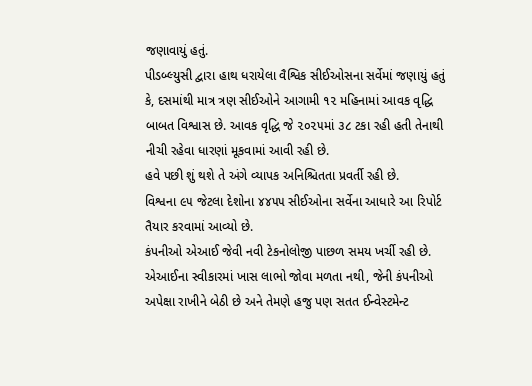જણાવાયું હતું.
પીડબ્લ્યુસી દ્વારા હાથ ધરાયેલા વૈશ્વિક સીઈઓસના સર્વેમાં જણાયું હતું કે, દસમાંથી માત્ર ત્રણ સીઈઓને આગામી ૧૨ મહિનામાં આવક વૃદ્ધિ બાબત વિશ્વાસ છે. આવક વૃદ્ધિ જે ૨૦૨૫માં ૩૮ ટકા રહી હતી તેનાથી નીચી રહેવા ધારણાં મૂકવામાં આવી રહી છે.
હવે પછી શું થશે તે અંગે વ્યાપક અનિશ્ચિતતા પ્રવર્તી રહી છે.
વિશ્વના ૯૫ જેટલા દેશોના ૪૪૫૫ સીઈઓના સર્વેના આધારે આ રિપોર્ટ તૈયાર કરવામાં આવ્યો છે.
કંપનીઓ એઆઈ જેવી નવી ટેકનોલોજી પાછળ સમય ખર્ચી રહી છે. એઆઈના સ્વીકારમાં ખાસ લાભો જોવા મળતા નથી, જેની કંપનીઓ અપેક્ષા રાખીને બેઠી છે અને તેમણે હજુ પણ સતત ઈન્વેસ્ટમેન્ટ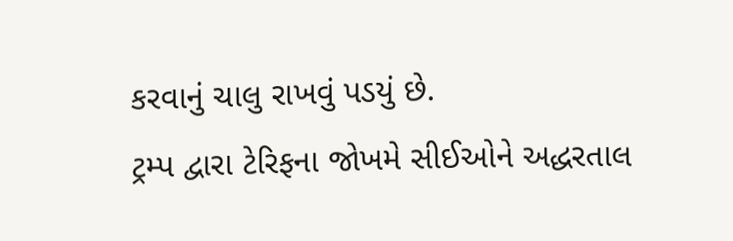કરવાનું ચાલુ રાખવું પડયું છે.
ટ્રમ્પ દ્વારા ટેરિફના જોખમે સીઈઓને અદ્ધરતાલ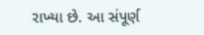રાખ્યા છે. આ સંપૂર્ણ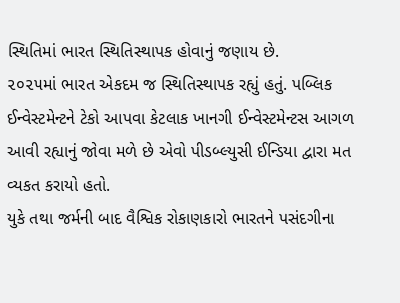સ્થિતિમાં ભારત સ્થિતિસ્થાપક હોવાનું જણાય છે.
૨૦૨૫માં ભારત એકદમ જ સ્થિતિસ્થાપક રહ્યું હતું. પબ્લિક ઈન્વેસ્ટમેન્ટને ટેકો આપવા કેટલાક ખાનગી ઈન્વેસ્ટમેન્ટસ આગળ આવી રહ્યાનું જોવા મળે છે એવો પીડબ્લ્યુસી ઈન્ડિયા દ્વારા મત વ્યકત કરાયો હતો.
યુકે તથા જર્મની બાદ વૈશ્વિક રોકાણકારો ભારતને પસંદગીના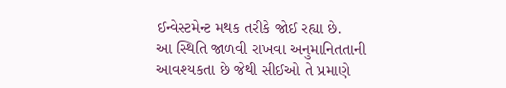ઈન્વેસ્ટમેન્ટ મથક તરીકે જોઈ રહ્યા છે.
આ સ્થિતિ જાળવી રાખવા અનુમાનિતતાની આવશ્યકતા છે જેથી સીઈઓ તે પ્રમાણે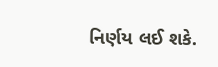નિર્ણય લઈ શકે.